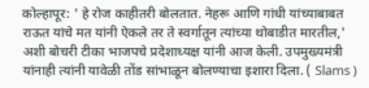कोल्हापूर: ' हे रोज काहीतरी बोलतात. नेहरू आणि गांधी यांच्याबाबत राऊत यांचे मत यांनी ऐकले तर ते स्वर्गातून त्यांच्या थोबाडीत मारतील,' अशी बोचरी टीका भाजपचे प्रदेशाध्यक्ष यांनी आज केली. उपमुख्यमंत्री यांनाही त्यांनी यावेळी तोंड सांभाळून बोलण्याचा इशारा दिला. ( Slams )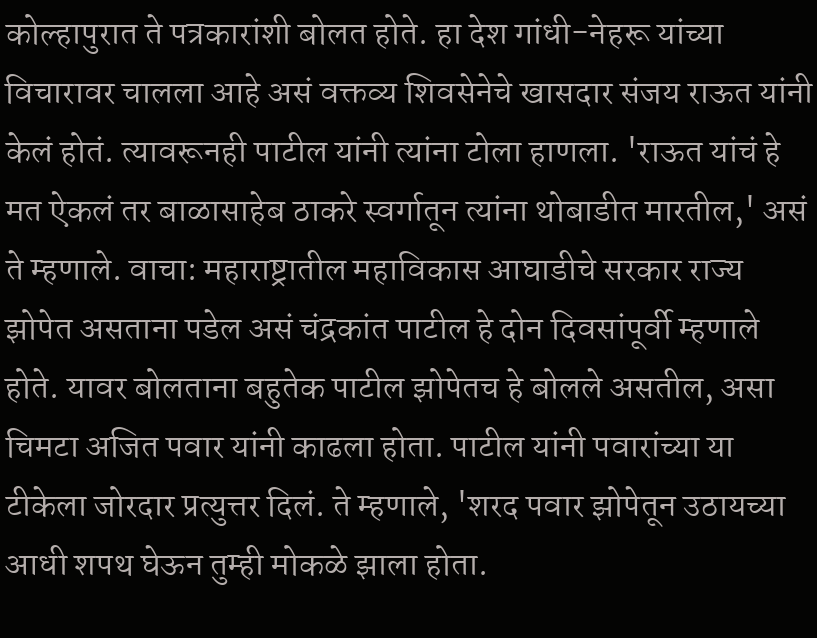कोल्हापुरात ते पत्रकारांशी बोलत होते. हा देश गांधी-नेहरू यांच्या विचारावर चालला आहे असं वक्तव्य शिवसेनेचे खासदार संजय राऊत यांनी केलं होतं. त्यावरूनही पाटील यांनी त्यांना टोला हाणला. 'राऊत यांचं हे मत ऐकलं तर बाळासाहेब ठाकरे स्वर्गातून त्यांना थोबाडीत मारतील,' असं ते म्हणाले. वाचा: महाराष्ट्रातील महाविकास आघाडीचे सरकार राज्य झोपेत असताना पडेल असं चंद्रकांत पाटील हे दोन दिवसांपूर्वी म्हणाले होते. यावर बोलताना बहुतेक पाटील झोपेतच हे बोलले असतील, असा चिमटा अजित पवार यांनी काढला होता. पाटील यांनी पवारांच्या या टीकेला जोरदार प्रत्युत्तर दिलं. ते म्हणाले, 'शरद पवार झोपेतून उठायच्या आधी शपथ घेऊन तुम्ही मोकळे झाला होता.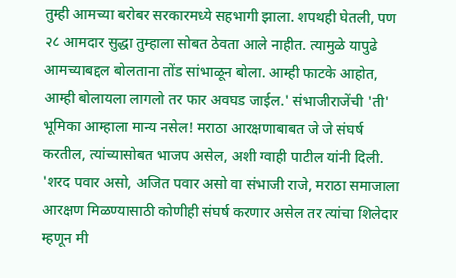तुम्ही आमच्या बरोबर सरकारमध्ये सहभागी झाला. शपथही घेतली, पण २८ आमदार सुद्धा तुम्हाला सोबत ठेवता आले नाहीत. त्यामुळे यापुढे आमच्याबद्दल बोलताना तोंड सांभाळून बोला. आम्ही फाटके आहोत, आम्ही बोलायला लागलो तर फार अवघड जाईल.' संभाजीराजेंची 'ती' भूमिका आम्हाला मान्य नसेल! मराठा आरक्षणाबाबत जे जे संघर्ष करतील, त्यांच्यासोबत भाजप असेल, अशी ग्वाही पाटील यांनी दिली. 'शरद पवार असो, अजित पवार असो वा संभाजी राजे, मराठा समाजाला आरक्षण मिळण्यासाठी कोणीही संघर्ष करणार असेल तर त्यांचा शिलेदार म्हणून मी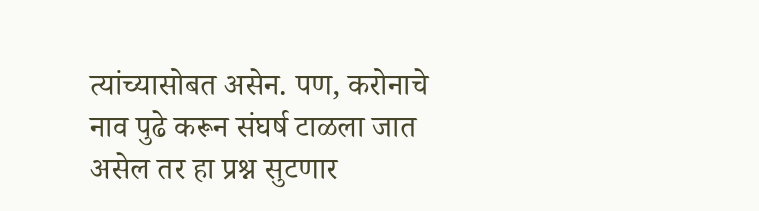त्यांच्यासोबत असेन. पण, करोनाचे नाव पुढे करून संघर्ष टाळला जात असेल तर हा प्रश्न सुटणार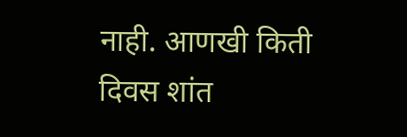नाही. आणखी किती दिवस शांत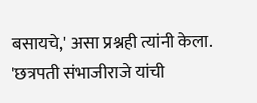बसायचे,' असा प्रश्नही त्यांनी केला. 'छत्रपती संभाजीराजे यांची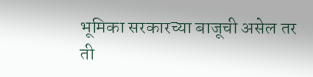भूमिका सरकारच्या बाजूची असेल तर ती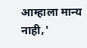आम्हाला मान्य नाही,'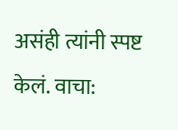असंही त्यांनी स्पष्ट केलं. वाचा: